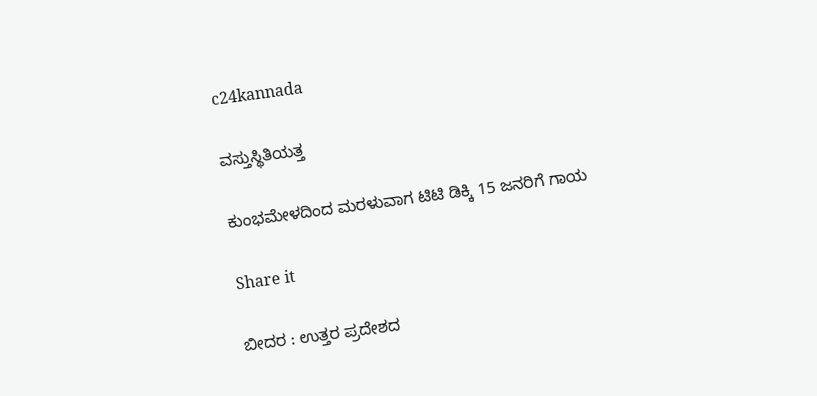c24kannada

ವಸ್ತುಸ್ಥಿತಿಯತ್ತ

ಕುಂಭಮೇಳದಿಂದ ಮರಳುವಾಗ ಟಿಟಿ ಡಿಕ್ಕಿ 15 ಜನರಿಗೆ ಗಾಯ

Share it

ಬೀದರ : ಉತ್ತರ ಪ್ರದೇಶದ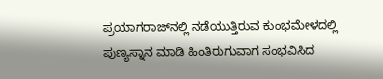ಪ್ರಯಾಗರಾಜ್‌ನಲ್ಲಿ ನಡೆಯುತ್ತಿರುವ ಕುಂಭಮೇಳದಲ್ಲಿ ಪುಣ್ಯಸ್ನಾನ ಮಾಡಿ ಹಿಂತಿರುಗುವಾಗ ಸಂಭವಿಸಿದ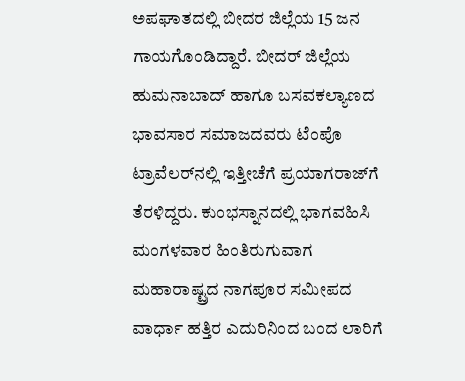ಅಪಘಾತದಲ್ಲಿ ಬೀದರ ಜಿಲ್ಲೆಯ 15 ಜನ ಗಾಯಗೊಂಡಿದ್ದಾರೆ. ಬೀದರ್‌ ಜಿಲ್ಲೆಯ ಹುಮನಾಬಾದ್‌ ಹಾಗೂ ಬಸವಕಲ್ಯಾಣದ ಭಾವಸಾರ ಸಮಾಜದವರು ಟೆಂಪೊ ಟ್ರಾವೆಲರ್‌ನಲ್ಲಿ ಇತ್ತೀಚೆಗೆ ಪ್ರಯಾಗರಾಜ್‌ಗೆ ತೆರಳಿದ್ದರು. ಕುಂಭಸ್ನಾನದಲ್ಲಿ ಭಾಗವಹಿಸಿ ಮಂಗಳವಾರ ಹಿಂತಿರುಗುವಾಗ ಮಹಾರಾಷ್ಟ್ರದ ನಾಗಪೂರ ಸಮೀಪದ ವಾರ್ಧಾ ಹತ್ತಿರ ಎದುರಿನಿಂದ ಬಂದ ಲಾರಿಗೆ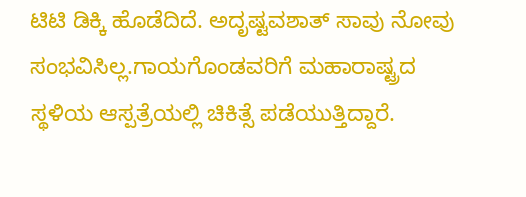ಟಿಟಿ ಡಿಕ್ಕಿ ಹೊಡೆದಿದೆ. ಅದೃಷ್ಟವಶಾತ್ ಸಾವು ನೋವು ಸಂಭವಿಸಿಲ್ಲ.ಗಾಯಗೊಂಡವರಿಗೆ ಮಹಾರಾಷ್ಟ್ರದ ಸ್ಥಳಿಯ ಆಸ್ಪತ್ರೆಯಲ್ಲಿ ಚಿಕಿತ್ಸೆ ಪಡೆಯುತ್ತಿದ್ದಾರೆ.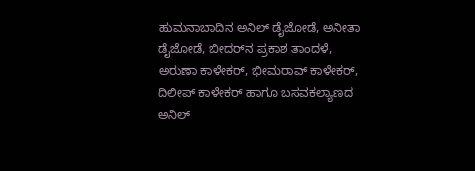ಹುಮನಾಬಾದಿನ ಅನಿಲ್‌ ಡೈಜೋಡೆ, ಅನೀತಾ ಡೈಜೋಡೆ, ಬೀದರ್‌ನ ಪ್ರಕಾಶ ತಾಂದಳೆ, ಅರುಣಾ ಕಾಳೇಕರ್‌, ಭೀಮರಾವ್‌ ಕಾಳೇಕರ್‌, ದಿಲೀಪ್‌ ಕಾಳೇಕರ್‌ ಹಾಗೂ ಬಸವಕಲ್ಯಾಣದ ಅನಿಲ್‌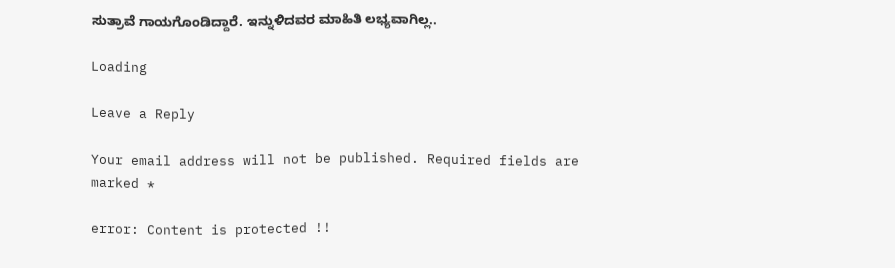ಸುತ್ರಾವೆ ಗಾಯಗೊಂಡಿದ್ದಾರೆ. ಇನ್ನುಳಿದವರ ಮಾಹಿತಿ ಲಭ್ಯವಾಗಿಲ್ಲ..

Loading

Leave a Reply

Your email address will not be published. Required fields are marked *

error: Content is protected !!